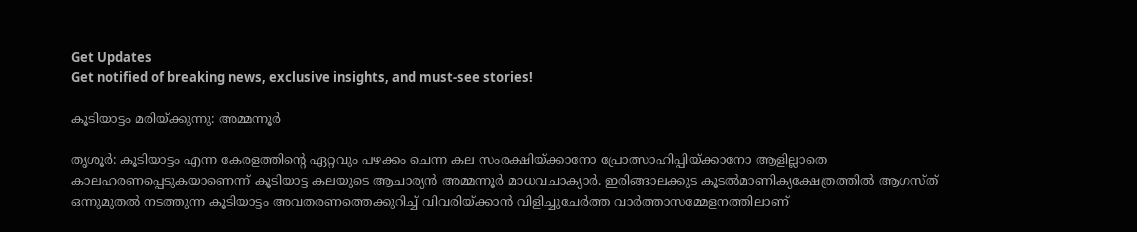Get Updates
Get notified of breaking news, exclusive insights, and must-see stories!

കൂടിയാട്ടം മരിയ്ക്കുന്നു: അമ്മന്നൂര്‍

തൃശൂര്‍: കൂടിയാട്ടം എന്ന കേരളത്തിന്റെ ഏറ്റവും പഴക്കം ചെന്ന കല സംരക്ഷിയ്ക്കാനോ പ്രോത്സാഹിപ്പിയ്ക്കാനോ ആളില്ലാതെ കാലഹരണപ്പെടുകയാണെന്ന് കൂടിയാട്ട കലയുടെ ആചാര്യന്‍ അമ്മന്നൂര്‍ മാധവചാക്യാര്‍. ഇരിങ്ങാലക്കുട കൂടല്‍മാണിക്യക്ഷേത്രത്തില്‍ ആഗസ്ത് ഒന്നുമുതല്‍ നടത്തുന്ന കൂടിയാട്ടം അവതരണത്തെക്കുറിച്ച് വിവരിയ്ക്കാന്‍ വിളിച്ചുചേര്‍ത്ത വാര്‍ത്താസമ്മേളനത്തിലാണ്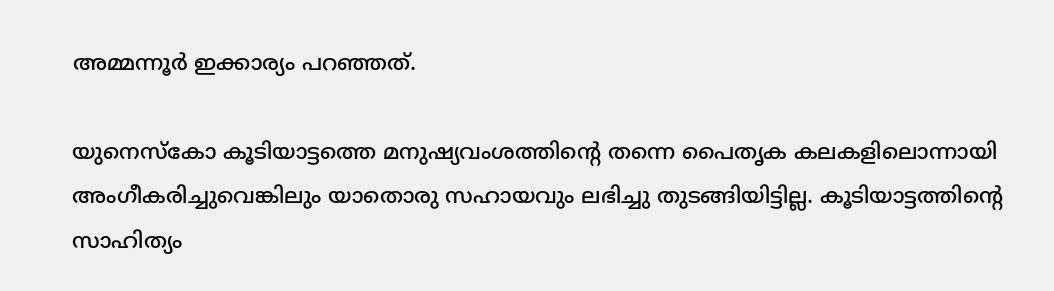അമ്മന്നൂര്‍ ഇക്കാര്യം പറഞ്ഞത്.

യുനെസ്കോ കൂടിയാട്ടത്തെ മനുഷ്യവംശത്തിന്റെ തന്നെ പൈതൃക കലകളിലൊന്നായി അംഗീകരിച്ചുവെങ്കിലും യാതൊരു സഹായവും ലഭിച്ചു തുടങ്ങിയിട്ടില്ല. കൂടിയാട്ടത്തിന്റെ സാഹിത്യം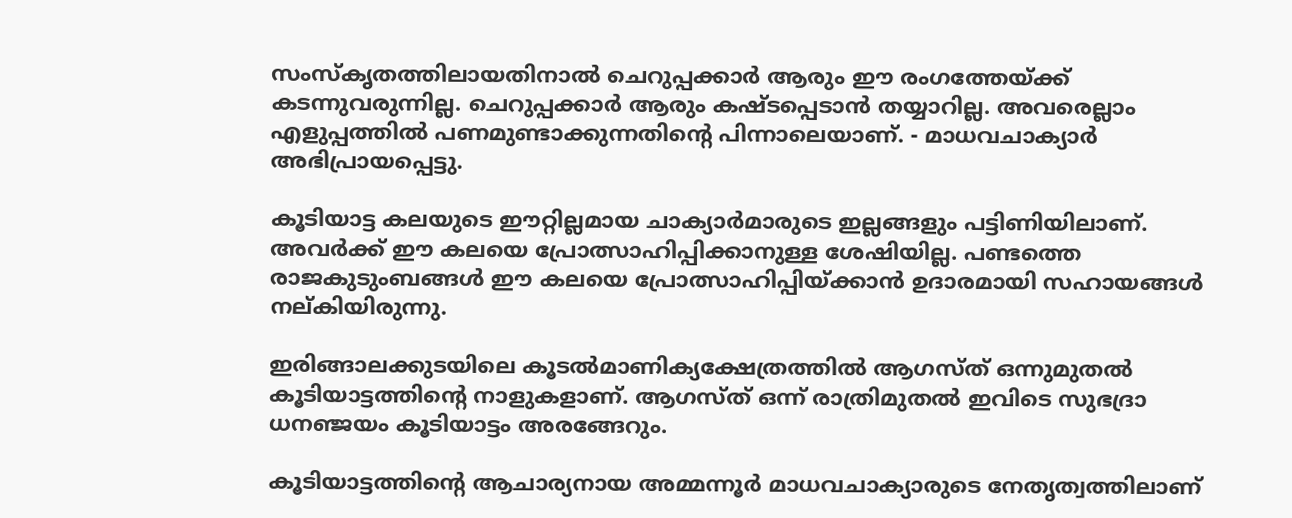സംസ്കൃതത്തിലായതിനാല്‍ ചെറുപ്പക്കാര്‍ ആരും ഈ രംഗത്തേയ്ക്ക് കടന്നുവരുന്നില്ല. ചെറുപ്പക്കാര്‍ ആരും കഷ്ടപ്പെടാന്‍ തയ്യാറില്ല. അവരെല്ലാം എളുപ്പത്തില്‍ പണമുണ്ടാക്കുന്നതിന്റെ പിന്നാലെയാണ്. - മാധവചാക്യാര്‍ അഭിപ്രായപ്പെട്ടു.

കൂടിയാട്ട കലയുടെ ഈറ്റില്ലമായ ചാക്യാര്‍മാരുടെ ഇല്ലങ്ങളും പട്ടിണിയിലാണ്. അവര്‍ക്ക് ഈ കലയെ പ്രോത്സാഹിപ്പിക്കാനുള്ള ശേഷിയില്ല. പണ്ടത്തെ രാജകുടുംബങ്ങള്‍ ഈ കലയെ പ്രോത്സാഹിപ്പിയ്ക്കാന്‍ ഉദാരമായി സഹായങ്ങള്‍ നല്കിയിരുന്നു.

ഇരിങ്ങാലക്കുടയിലെ കൂടല്‍മാണിക്യക്ഷേത്രത്തില്‍ ആഗസ്ത് ഒന്നുമുതല്‍ കൂടിയാട്ടത്തിന്റെ നാളുകളാണ്. ആഗസ്ത് ഒന്ന് രാത്രിമുതല്‍ ഇവിടെ സുഭദ്രാ ധനഞ്ജയം കൂടിയാട്ടം അരങ്ങേറും.

കൂടിയാട്ടത്തിന്റെ ആചാര്യനായ അമ്മന്നൂര്‍ മാധവചാക്യാരുടെ നേതൃത്വത്തിലാണ്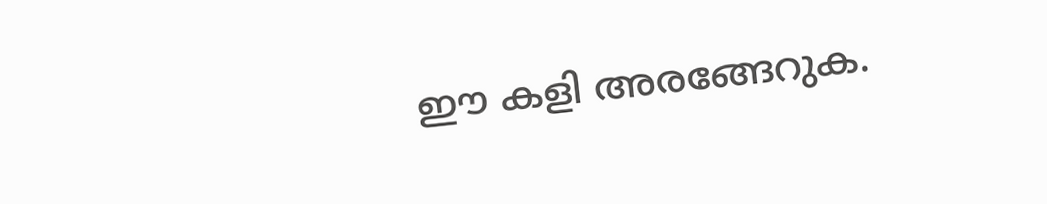ഈ കളി അരങ്ങേറുക.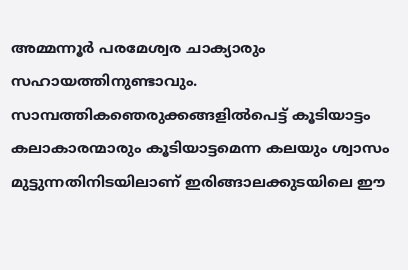അമ്മന്നൂര്‍ പരമേശ്വര ചാക്യാരും സഹായത്തിനുണ്ടാവും. സാമ്പത്തികഞെരുക്കങ്ങളില്‍പെട്ട് കൂടിയാട്ടം കലാകാരന്മാരും കൂടിയാട്ടമെന്ന കലയും ശ്വാസം മുട്ടുന്നതിനിടയിലാണ് ഇരിങ്ങാലക്കുടയിലെ ഈ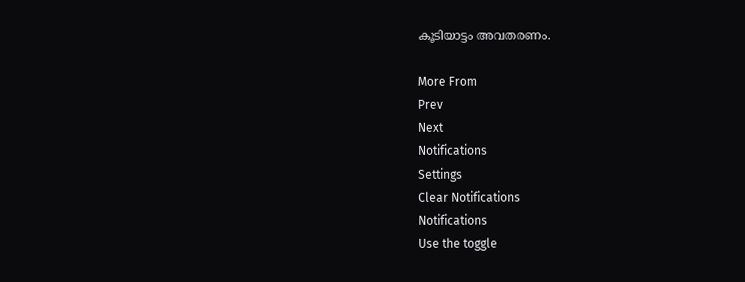കൂടിയാട്ടം അവതരണം.

More From
Prev
Next
Notifications
Settings
Clear Notifications
Notifications
Use the toggle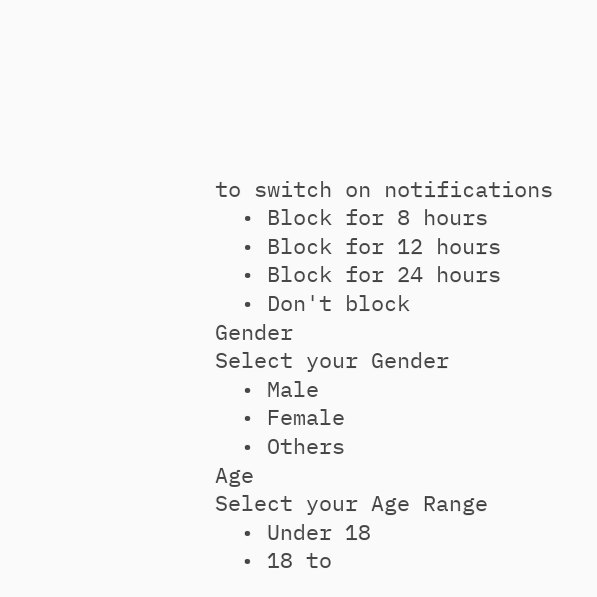to switch on notifications
  • Block for 8 hours
  • Block for 12 hours
  • Block for 24 hours
  • Don't block
Gender
Select your Gender
  • Male
  • Female
  • Others
Age
Select your Age Range
  • Under 18
  • 18 to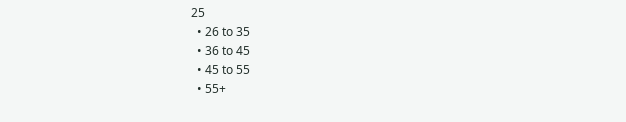25
  • 26 to 35
  • 36 to 45
  • 45 to 55
  • 55+